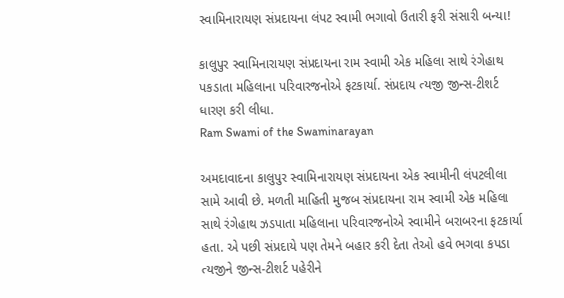સ્વામિનારાયણ સંપ્રદાયના લંપટ સ્વામી ભગાવો ઉતારી ફરી સંસારી બન્યા!

કાલુપુર સ્વામિનારાયણ સંપ્રદાયના રામ સ્વામી એક મહિલા સાથે રંગેહાથ પકડાતા મહિલાના પરિવારજનોએ ફટકાર્યા. સંપ્રદાય ત્યજી જીન્સ-ટીશર્ટ ધારણ કરી લીધા.
Ram Swami of the Swaminarayan

અમદાવાદના કાલુપુર સ્વામિનારાયણ સંપ્રદાયના એક સ્વામીની લંપટલીલા સામે આવી છે. મળતી માહિતી મુજબ સંપ્રદાયના રામ સ્વામી એક મહિલા સાથે રંગેહાથ ઝડપાતા મહિલાના પરિવારજનોએ સ્વામીને બરાબરના ફટકાર્યા હતા. એ પછી સંપ્રદાયે પણ તેમને બહાર કરી દેતા તેઓ હવે ભગવા કપડા ત્યજીને જીન્સ-ટીશર્ટ પહેરીને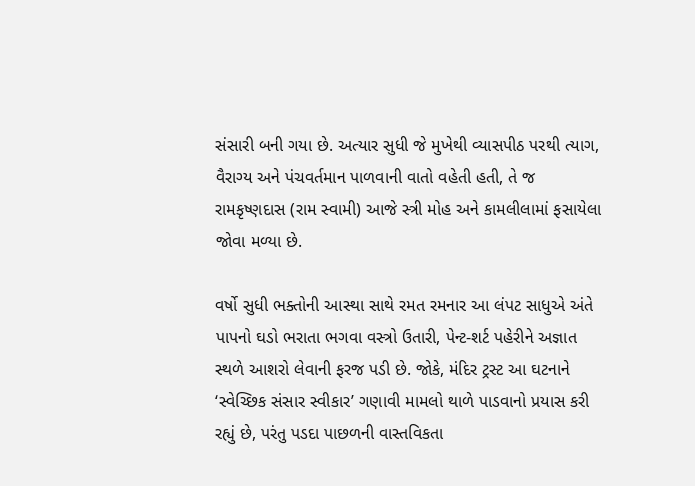સંસારી બની ગયા છે. અત્યાર સુધી જે મુખેથી વ્યાસપીઠ પરથી ત્યાગ, વૈરાગ્ય અને પંચવર્તમાન પાળવાની વાતો વહેતી હતી, તે જ રામકૃષ્ણદાસ (રામ સ્વામી) આજે સ્ત્રી મોહ અને કામલીલામાં ફસાયેલા જોવા મળ્યા છે.

વર્ષો સુધી ભક્તોની આસ્થા સાથે રમત રમનાર આ લંપટ સાધુએ અંતે પાપનો ઘડો ભરાતા ભગવા વસ્ત્રો ઉતારી, પેન્ટ-શર્ટ પહેરીને અજ્ઞાત સ્થળે આશરો લેવાની ફરજ પડી છે. જોકે, મંદિર ટ્રસ્ટ આ ઘટનાને ‘સ્વેચ્છિક સંસાર સ્વીકાર’ ગણાવી મામલો થાળે પાડવાનો પ્રયાસ કરી રહ્યું છે, પરંતુ પડદા પાછળની વાસ્તવિકતા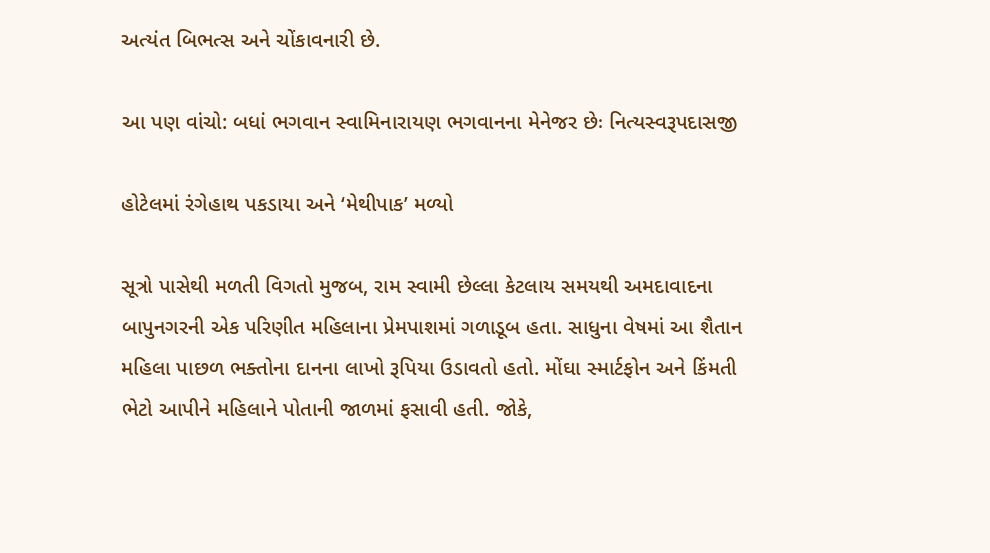અત્યંત બિભત્સ અને ચોંકાવનારી છે.

આ પણ વાંચો: બધાં ભગવાન સ્વામિનારાયણ ભગવાનના મેનેજર છેઃ નિત્યસ્વરૂપદાસજી

હોટેલમાં રંગેહાથ પકડાયા અને ‘મેથીપાક’ મળ્યો

સૂત્રો પાસેથી મળતી વિગતો મુજબ, રામ સ્વામી છેલ્લા કેટલાય સમયથી અમદાવાદના બાપુનગરની એક પરિણીત મહિલાના પ્રેમપાશમાં ગળાડૂબ હતા. સાધુના વેષમાં આ શૈતાન મહિલા પાછળ ભક્તોના દાનના લાખો રૂપિયા ઉડાવતો હતો. મોંઘા સ્માર્ટફોન અને કિંમતી ભેટો આપીને મહિલાને પોતાની જાળમાં ફસાવી હતી. જોકે,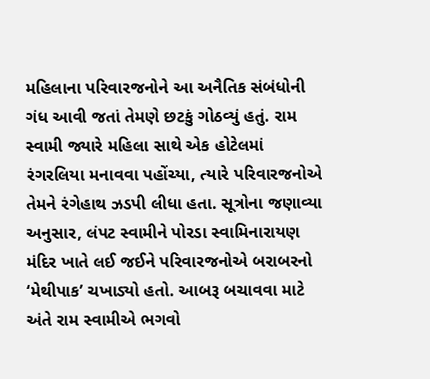મહિલાના પરિવારજનોને આ અનૈતિક સંબંધોની ગંધ આવી જતાં તેમણે છટકું ગોઠવ્યું હતું. રામ સ્વામી જ્યારે મહિલા સાથે એક હોટેલમાં રંગરલિયા મનાવવા પહોંચ્યા, ત્યારે પરિવારજનોએ તેમને રંગેહાથ ઝડપી લીધા હતા. સૂત્રોના જણાવ્યા અનુસાર, લંપટ સ્વામીને પોરડા સ્વામિનારાયણ મંદિર ખાતે લઈ જઈને પરિવારજનોએ બરાબરનો ‘મેથીપાક’ ચખાડ્યો હતો. આબરૂ બચાવવા માટે અંતે રામ સ્વામીએ ભગવો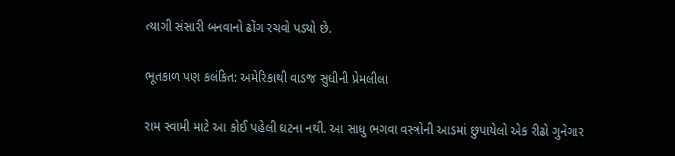ત્યાગી સંસારી બનવાનો ઢોંગ રચવો પડ્યો છે.

ભૂતકાળ પણ કલંકિત: અમેરિકાથી વાડજ સુધીની પ્રેમલીલા

રામ સ્વામી માટે આ કોઈ પહેલી ઘટના નથી. આ સાધુ ભગવા વસ્ત્રોની આડમાં છુપાયેલો એક રીઢો ગુનેગાર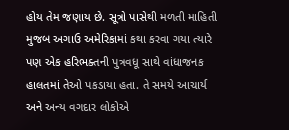હોય તેમ જણાય છે. સૂત્રો પાસેથી મળતી માહિતી મુજબ અગાઉ અમેરિકામાં કથા કરવા ગયા ત્યારે પણ એક હરિભક્તની પુત્રવધૂ સાથે વાંધાજનક હાલતમાં તેઓ પકડાયા હતા. તે સમયે આચાર્ય અને અન્ય વગદાર લોકોએ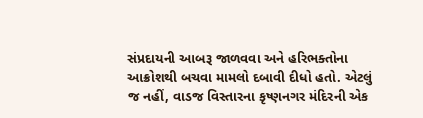સંપ્રદાયની આબરૂ જાળવવા અને હરિભક્તોના આક્રોશથી બચવા મામલો દબાવી દીધો હતો. એટલું જ નહીં, વાડજ વિસ્તારના કૃષ્ણનગર મંદિરની એક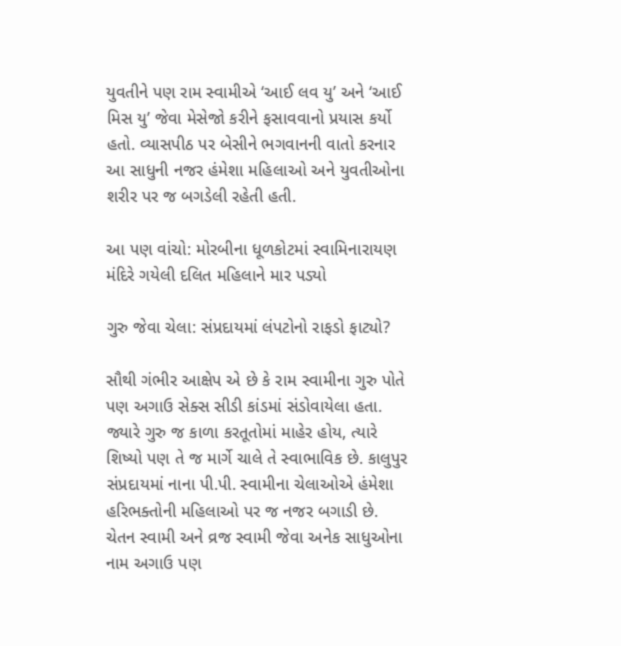યુવતીને પણ રામ સ્વામીએ ‘આઈ લવ યુ’ અને ‘આઈ મિસ યુ’ જેવા મેસેજો કરીને ફસાવવાનો પ્રયાસ કર્યો હતો. વ્યાસપીઠ પર બેસીને ભગવાનની વાતો કરનાર આ સાધુની નજર હંમેશા મહિલાઓ અને યુવતીઓના શરીર પર જ બગડેલી રહેતી હતી.

આ પણ વાંચો: મોરબીના ધૂળકોટમાં સ્વામિનારાયણ મંદિરે ગયેલી દલિત મહિલાને માર પડ્યો

ગુરુ જેવા ચેલા: સંપ્રદાયમાં લંપટોનો રાફડો ફાટ્યો?

સૌથી ગંભીર આક્ષેપ એ છે કે રામ સ્વામીના ગુરુ પોતે પણ અગાઉ સેક્સ સીડી કાંડમાં સંડોવાયેલા હતા. જ્યારે ગુરુ જ કાળા કરતૂતોમાં માહેર હોય, ત્યારે શિષ્યો પણ તે જ માર્ગે ચાલે તે સ્વાભાવિક છે. કાલુપુર સંપ્રદાયમાં નાના પી.પી. સ્વામીના ચેલાઓએ હંમેશા હરિભક્તોની મહિલાઓ પર જ નજર બગાડી છે. ચેતન સ્વામી અને વ્રજ સ્વામી જેવા અનેક સાધુઓના નામ અગાઉ પણ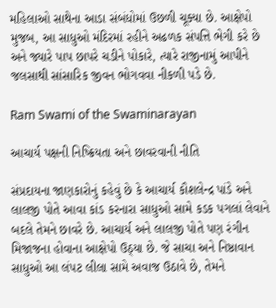મહિલાઓ સાથેના આડા સંબંધોમાં ઉછળી ચૂક્યા છે. આક્ષેપો મુજબ, આ સાધુઓ મંદિરમાં રહીને અઢળક સંપત્તિ ભેગી કરે છે અને જ્યારે પાપ છાપરે ચડીને પોકારે, ત્યારે રાજીનામું આપીને જલસાથી સાંસારિક જીવન ભોગવવા નીકળી પડે છે.

Ram Swami of the Swaminarayan

આચાર્ય પક્ષની નિષ્ક્રિયતા અને છાવરવાની નીતિ

સંપ્રદાયના જાણકારોનું કહેવું છે કે આચાર્ય કૌશલેન્દ્ર પાંડે અને લાલજી પોતે આવા કાંડ કરનારા સાધુઓ સામે કડક પગલાં લેવાને બદલે તેમને છાવરે છે. આચાર્ય અને લાલજી પોતે પણ રંગીન મિજાજના હોવાના આક્ષેપો ઉઠ્યા છે. જે સાચા અને નિષ્ઠાવાન સાધુઓ આ લંપટ લીલા સામે અવાજ ઉઠાવે છે, તેમને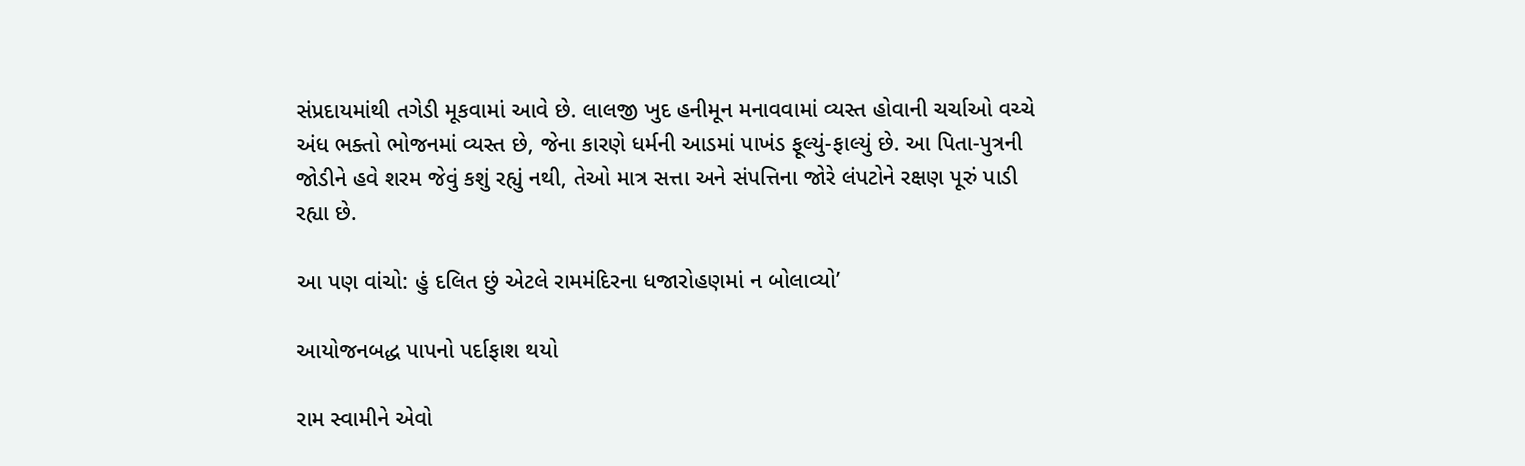સંપ્રદાયમાંથી તગેડી મૂકવામાં આવે છે. લાલજી ખુદ હનીમૂન મનાવવામાં વ્યસ્ત હોવાની ચર્ચાઓ વચ્ચે અંધ ભક્તો ભોજનમાં વ્યસ્ત છે, જેના કારણે ધર્મની આડમાં પાખંડ ફૂલ્યું-ફાલ્યું છે. આ પિતા-પુત્રની જોડીને હવે શરમ જેવું કશું રહ્યું નથી, તેઓ માત્ર સત્તા અને સંપત્તિના જોરે લંપટોને રક્ષણ પૂરું પાડી રહ્યા છે.

આ પણ વાંચો: હું દલિત છું એટલે રામમંદિરના ધજારોહણમાં ન બોલાવ્યો’

આયોજનબદ્ધ પાપનો પર્દાફાશ થયો

રામ સ્વામીને એવો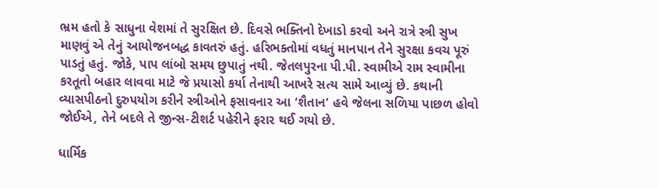ભ્રમ હતો કે સાધુના વેશમાં તે સુરક્ષિત છે. દિવસે ભક્તિનો દેખાડો કરવો અને રાત્રે સ્ત્રી સુખ માણવું એ તેનું આયોજનબદ્ધ કાવતરું હતું. હરિભક્તોમાં વધતું માનપાન તેને સુરક્ષા કવચ પૂરું પાડતું હતું. જોકે, પાપ લાંબો સમય છુપાતું નથી. જેતલપુરના પી.પી. સ્વામીએ રામ સ્વામીના કરતૂતો બહાર લાવવા માટે જે પ્રયાસો કર્યા તેનાથી આખરે સત્ય સામે આવ્યું છે. કથાની વ્યાસપીઠનો દુરુપયોગ કરીને સ્ત્રીઓને ફસાવનાર આ ‘શૈતાન’ હવે જેલના સળિયા પાછળ હોવો જોઈએ, તેને બદલે તે જીન્સ-ટીશર્ટ પહેરીને ફરાર થઈ ગયો છે.

ધાર્મિક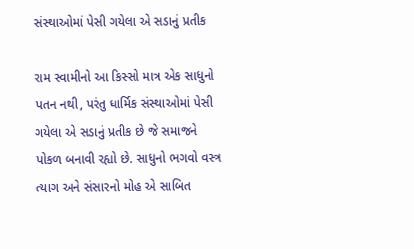સંસ્થાઓમાં પેસી ગયેલા એ સડાનું પ્રતીક

રામ સ્વામીનો આ કિસ્સો માત્ર એક સાધુનો પતન નથી, પરંતુ ધાર્મિક સંસ્થાઓમાં પેસી ગયેલા એ સડાનું પ્રતીક છે જે સમાજને પોકળ બનાવી રહ્યો છે. સાધુનો ભગવો વસ્ત્ર ત્યાગ અને સંસારનો મોહ એ સાબિત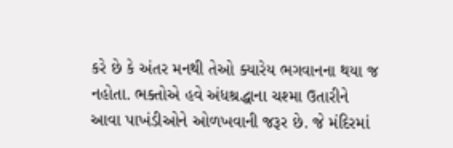કરે છે કે અંતર મનથી તેઓ ક્યારેય ભગવાનના થયા જ નહોતા. ભક્તોએ હવે અંધશ્રદ્ધાના ચશ્મા ઉતારીને આવા પાખંડીઓને ઓળખવાની જરૂર છે. જે મંદિરમાં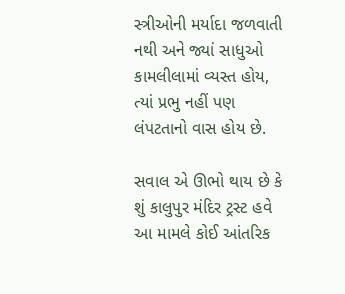સ્ત્રીઓની મર્યાદા જળવાતી નથી અને જ્યાં સાધુઓ કામલીલામાં વ્યસ્ત હોય, ત્યાં પ્રભુ નહીં પણ લંપટતાનો વાસ હોય છે.

સવાલ એ ઊભો થાય છે કે શું કાલુપુર મંદિર ટ્રસ્ટ હવે આ મામલે કોઈ આંતરિક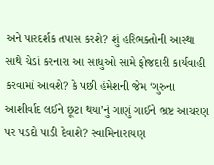અને પારદર્શક તપાસ કરશે? શું હરિભક્તોની આસ્થા સાથે ચેડાં કરનારા આ સાધુઓ સામે ફોજદારી કાર્યવાહી કરવામાં આવશે? કે પછી હંમેશની જેમ ‘ગુરુના આશીર્વાદ લઈને છૂટા થયા’નું ગાણું ગાઈને ભ્રષ્ટ આચરણ પર પડદો પાડી દેવાશે? સ્વામિનારાયણ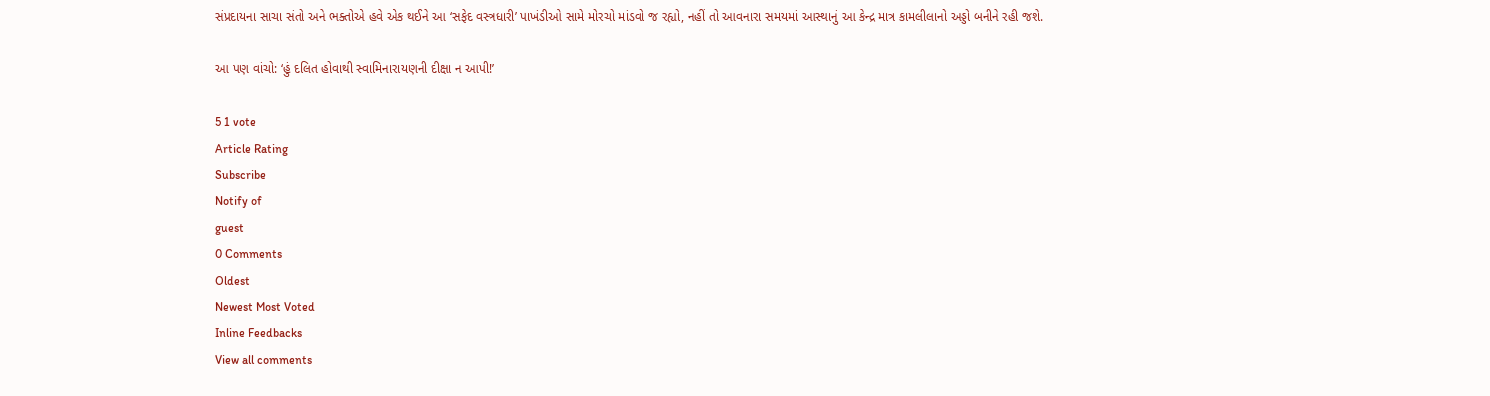સંપ્રદાયના સાચા સંતો અને ભક્તોએ હવે એક થઈને આ ‘સફેદ વસ્ત્રધારી’ પાખંડીઓ સામે મોરચો માંડવો જ રહ્યો, નહીં તો આવનારા સમયમાં આસ્થાનું આ કેન્દ્ર માત્ર કામલીલાનો અડ્ડો બનીને રહી જશે.

આ પણ વાંચો: ‘હું દલિત હોવાથી સ્વામિનારાયણની દીક્ષા ન આપી!’

5 1 vote
Article Rating
Subscribe
Notify of
guest
0 Comments
Oldest
Newest Most Voted
Inline Feedbacks
View all comments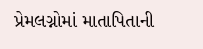પ્રેમલગ્નોમાં માતાપિતાની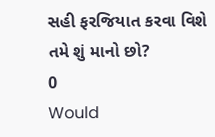સહી ફરજિયાત કરવા વિશે તમે શું માનો છો?
0
Would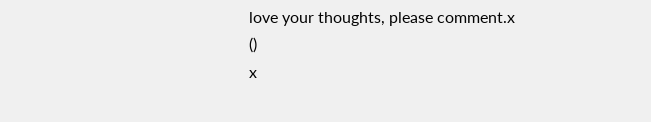love your thoughts, please comment.x
()
x